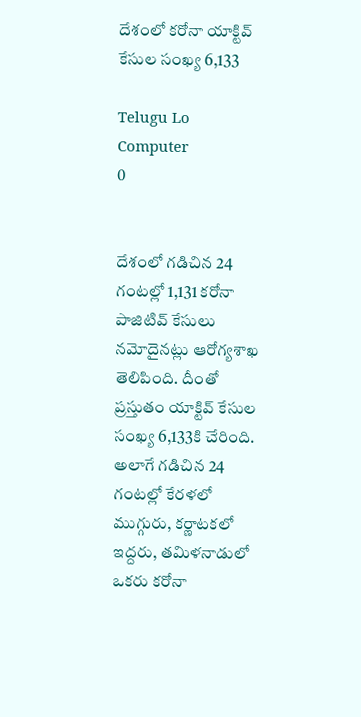దేశంలో కరోనా యాక్టివ్ కేసుల సంఖ్య 6,133

Telugu Lo Computer
0


దేశంలో గడిచిన 24 గంటల్లో 1,131 కరోనా పాజిటివ్ కేసులు నమోదైనట్లు ఆరోగ్యశాఖ తెలిపింది. దీంతో ప్రస్తుతం యాక్టివ్ కేసుల సంఖ్య 6,133కి చేరింది. అలాగే గడిచిన 24 గంటల్లో కేరళలో ముగ్గురు, కర్ణాటకలో ఇద్దరు, తమిళనాడులో ఒకరు కరోనా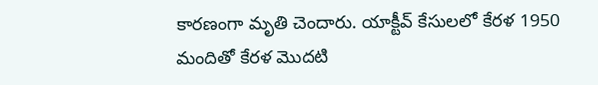కారణంగా మృతి చెందారు. యాక్టీవ్ కేసులలో కేరళ 1950 మందితో కేరళ మొదటి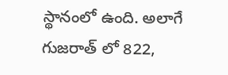స్థానంలో ఉంది. అలాగే గుజరాత్ లో 822,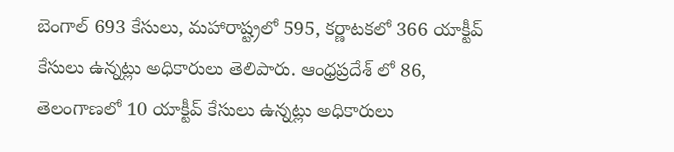బెంగాల్ 693 కేసులు, మహారాష్ట్రలో 595, కర్ణాటకలో 366 యాక్టీవ్ కేసులు ఉన్నట్లు అధికారులు తెలిపారు. ఆంధ్రప్రదేశ్ లో 86, తెలంగాణలో 10 యాక్టీవ్ కేసులు ఉన్నట్లు అధికారులు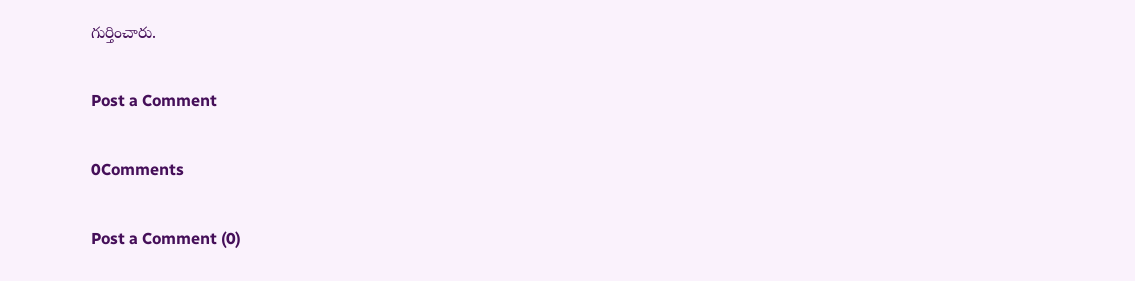గుర్తించారు.

Post a Comment

0Comments

Post a Comment (0)